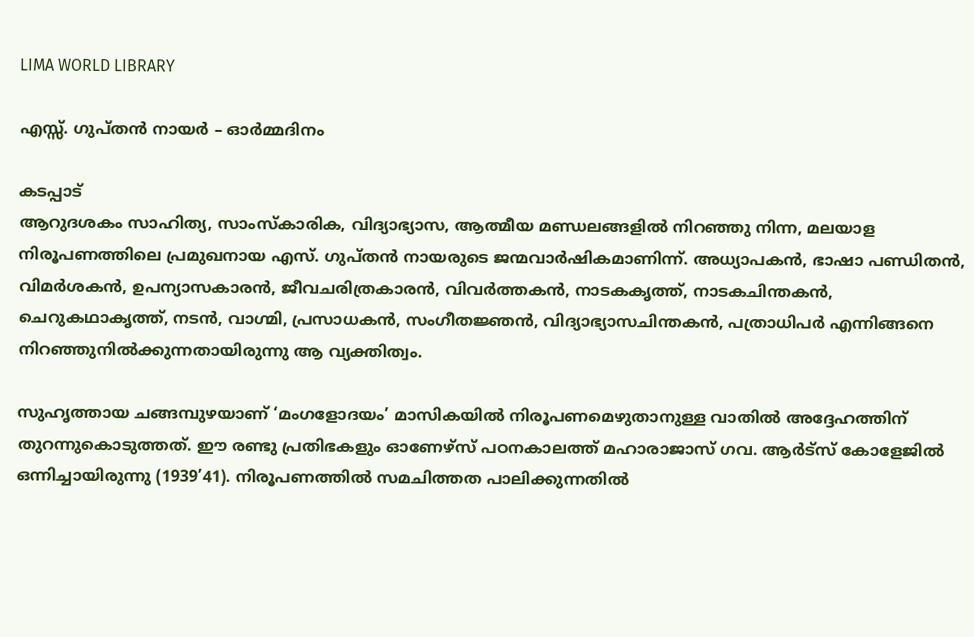LIMA WORLD LIBRARY

എസ്സ്. ഗുപ്തൻ നായര്‍ – ഓർമ്മദിനം

കടപ്പാട്
ആറുദശകം സാഹിത്യ, സാംസ്കാരിക, വിദ്യാഭ്യാസ, ആത്മീയ മണ്ഡലങ്ങളിൽ നിറഞ്ഞു നിന്ന, മലയാള നിരൂപണത്തിലെ പ്രമുഖനായ എസ്. ഗുപ്തൻ നായരുടെ ജന്മവാർഷികമാണിന്ന്. അധ്യാപകൻ, ഭാഷാ പണ്ഡിതൻ, വിമർശകൻ, ഉപന്യാസകാരൻ, ജീവചരിത്രകാരൻ, വിവർത്തകൻ, നാടകകൃത്ത്, നാടകചിന്തകൻ, ചെറുകഥാകൃത്ത്, നടൻ, വാഗ്മി, പ്രസാധകൻ, സംഗീതജ്ഞൻ, വിദ്യാഭ്യാസചിന്തകൻ, പത്രാധിപർ എന്നിങ്ങനെ നിറഞ്ഞുനിൽക്കുന്നതായിരുന്നു ആ വ്യക്തിത്വം.

സുഹൃത്തായ ചങ്ങമ്പുഴയാണ് ‘മംഗളോദയം’ മാസികയിൽ നിരൂപണമെഴുതാനുള്ള വാതിൽ അദ്ദേഹത്തിന് തുറന്നുകൊടുത്തത്. ഈ രണ്ടു പ്രതിഭകളും ഓണേഴ്സ് പഠനകാലത്ത് മഹാരാജാസ് ഗവ. ആർട്സ് കോളേജിൽ ഒന്നിച്ചായിരുന്നു (1939’41). നിരൂപണത്തിൽ സമചിത്തത പാലിക്കുന്നതിൽ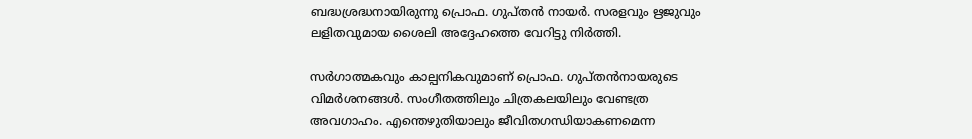ബദ്ധശ്രദ്ധനായിരുന്നു പ്രൊഫ. ഗുപ്തൻ നായർ. സരളവും ഋജുവും ലളിതവുമായ ശൈലി അദ്ദേഹത്തെ വേറിട്ടു നിർത്തി.

സർഗാത്മകവും കാല്പനികവുമാണ് പ്രൊഫ. ഗുപ്തൻനായരുടെ വിമർശനങ്ങൾ. സംഗീതത്തിലും ചിത്രകലയിലും വേണ്ടത്ര അവഗാഹം. എന്തെഴുതിയാലും ജീവിതഗന്ധിയാകണമെന്ന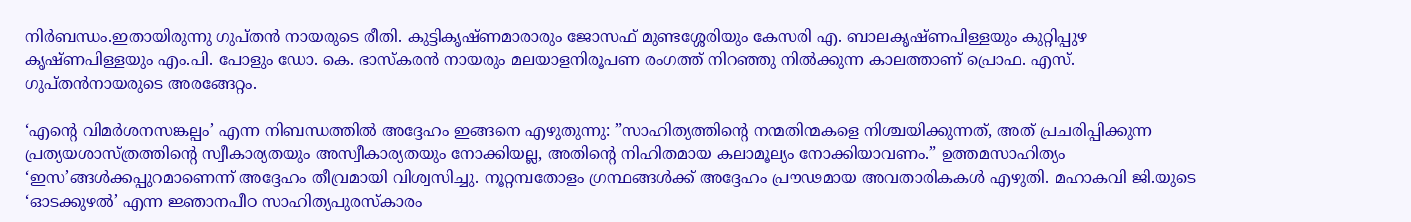നിർബന്ധം.ഇതായിരുന്നു ഗുപ്തൻ നായരുടെ രീതി. കുട്ടികൃഷ്ണമാരാരും ജോസഫ് മുണ്ടശ്ശേരിയും കേസരി എ. ബാലകൃഷ്ണപിള്ളയും കുറ്റിപ്പുഴ കൃഷ്ണപിള്ളയും എം.പി. പോളും ഡോ. കെ. ഭാസ്കരൻ നായരും മലയാളനിരൂപണ രംഗത്ത് നിറഞ്ഞു നിൽക്കുന്ന കാലത്താണ് പ്രൊഫ. എസ്. ഗുപ്തൻനായരുടെ അരങ്ങേറ്റം.

‘എന്റെ വിമർശനസങ്കല്പം’ എന്ന നിബന്ധത്തിൽ അദ്ദേഹം ഇങ്ങനെ എഴുതുന്നു: ”സാഹിത്യത്തിന്റെ നന്മതിന്മകളെ നിശ്ചയിക്കുന്നത്, അത് പ്രചരിപ്പിക്കുന്ന പ്രത്യയശാസ്ത്രത്തിന്റെ സ്വീകാര്യതയും അസ്വീകാര്യതയും നോക്കിയല്ല, അതിന്റെ നിഹിതമായ കലാമൂല്യം നോക്കിയാവണം.” ഉത്തമസാഹിത്യം ‘ഇസ’ങ്ങൾക്കപ്പുറമാണെന്ന് അദ്ദേഹം തീവ്രമായി വിശ്വസിച്ചു. നൂറ്റമ്പതോളം ഗ്രന്ഥങ്ങൾക്ക് അദ്ദേഹം പ്രൗഢമായ അവതാരികകൾ എഴുതി. മഹാകവി ജി.യുടെ ‘ഓടക്കുഴൽ’ എന്ന ജ്ഞാനപീഠ സാഹിത്യപുരസ്കാരം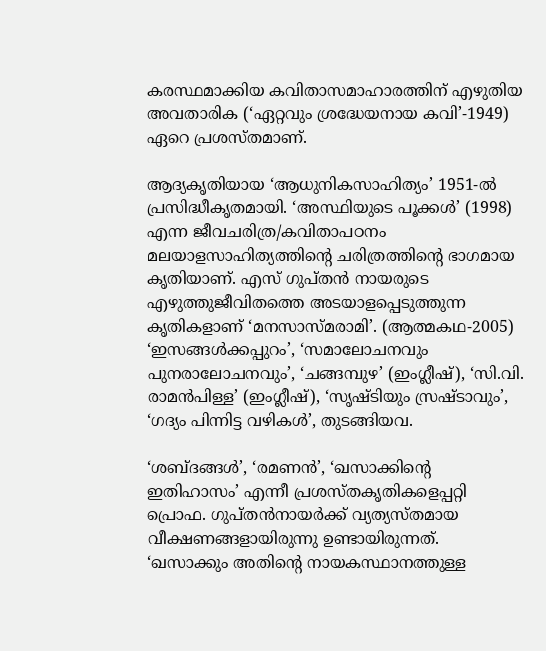കരസ്ഥമാക്കിയ കവിതാസമാഹാരത്തിന് എഴുതിയ അവതാരിക (‘ഏറ്റവും ശ്രദ്ധേയനായ കവി’-1949) ഏറെ പ്രശസ്തമാണ്.

ആദ്യകൃതിയായ ‘ആധുനികസാഹിത്യം’ 1951-ൽ പ്രസിദ്ധീകൃതമായി. ‘അസ്ഥിയുടെ പൂക്കൾ’ (1998) എന്ന ജീവചരിത്ര/കവിതാപഠനം മലയാളസാഹിത്യത്തിന്റെ ചരിത്രത്തിന്റെ ഭാഗമായ കൃതിയാണ്. എസ് ഗുപ്തൻ നായരുടെ എഴുത്തുജീവിതത്തെ അടയാളപ്പെടുത്തുന്ന കൃതികളാണ് ‘മനസാസ്മരാമി’. (ആത്മകഥ-2005) ‘ഇസങ്ങൾക്കപ്പുറം’, ‘സമാലോചനവും പുനരാലോചനവും’, ‘ചങ്ങമ്പുഴ’ (ഇംഗ്ലീഷ്), ‘സി.വി. രാമൻപിള്ള’ (ഇംഗ്ലീഷ്), ‘സൃഷ്ടിയും സ്രഷ്ടാവും’, ‘ഗദ്യം പിന്നിട്ട വഴികൾ’, തുടങ്ങിയവ.

‘ശബ്ദങ്ങൾ’, ‘രമണൻ’, ‘ഖസാക്കിന്റെ ഇതിഹാസം’ എന്നീ പ്രശസ്തകൃതികളെപ്പറ്റി പ്രൊഫ. ഗുപ്തൻനായർക്ക് വ്യത്യസ്തമായ വീക്ഷണങ്ങളായിരുന്നു ഉണ്ടായിരുന്നത്. ‘ഖസാക്കും അതിന്റെ നായകസ്ഥാനത്തുള്ള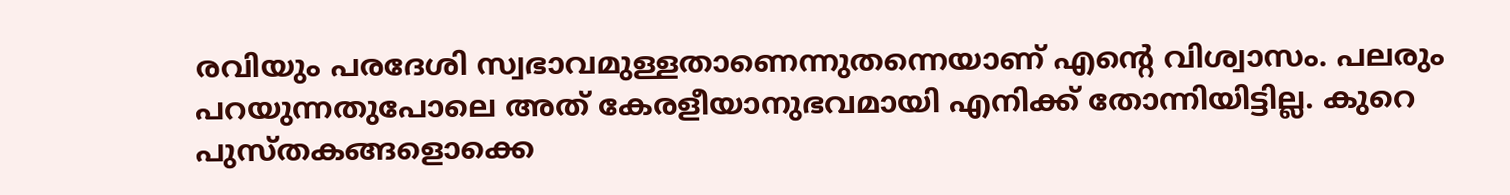രവിയും പരദേശി സ്വഭാവമുള്ളതാണെന്നുതന്നെയാണ് എന്റെ വിശ്വാസം. പലരും പറയുന്നതുപോലെ അത് കേരളീയാനുഭവമായി എനിക്ക് തോന്നിയിട്ടില്ല. കുറെ പുസ്തകങ്ങളൊക്കെ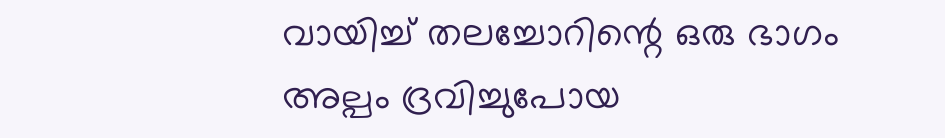വായിച്ച് തലച്ചോറിന്റെ ഒരു ഭാഗം അല്പം ദ്രവിച്ചുപോയ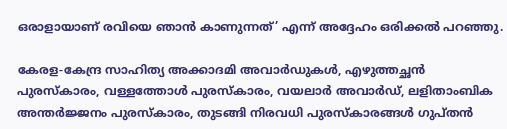ഒരാളായാണ് രവിയെ ഞാൻ കാണുന്നത്’ എന്ന് അദ്ദേഹം ഒരിക്കൽ പറഞ്ഞു.

കേരള-കേന്ദ്ര സാഹിത്യ അക്കാദമി അവാർഡുകൾ, എഴുത്തച്ഛൻ പുരസ്കാരം, വള്ളത്തോൾ പുരസ്കാരം, വയലാർ അവാർഡ്, ലളിതാംബിക അന്തർജ്ജനം പുരസ്കാരം, തുടങ്ങി നിരവധി പുരസ്കാരങ്ങൾ ഗുപ്തൻ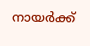നായർക്ക്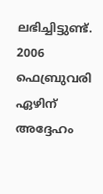ലഭിച്ചിട്ടുണ്ട്. 2006 ഫെബ്രുവരി ഏഴിന് അദ്ദേഹം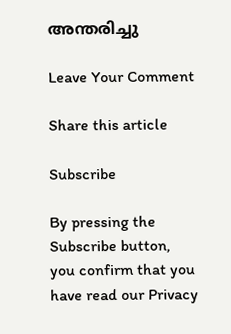അന്തരിച്ചു

Leave Your Comment

Share this article

Subscribe

By pressing the Subscribe button, you confirm that you have read our Privacy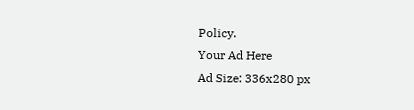Policy.
Your Ad Here
Ad Size: 336x280 px